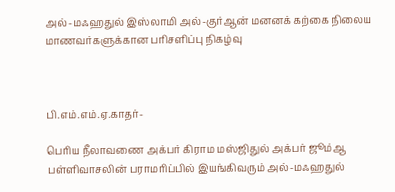அல்-மஃஹதுல் இஸ்லாமி அல்-குர்ஆன் மனனக் கற்கை நிலைய மாணவர்களுக்கான பரிசளிப்பு நிகழ்வு



பி.எம்.எம்.ஏ.காதர்-

பெரிய நீலாவணை அக்பர் கிராம மஸ்ஜிதுல் அக்பர் ஜூம்ஆ பள்ளிவாசலின் பராமரிப்பில் இயங்கிவரும் அல்-மஃஹதுல்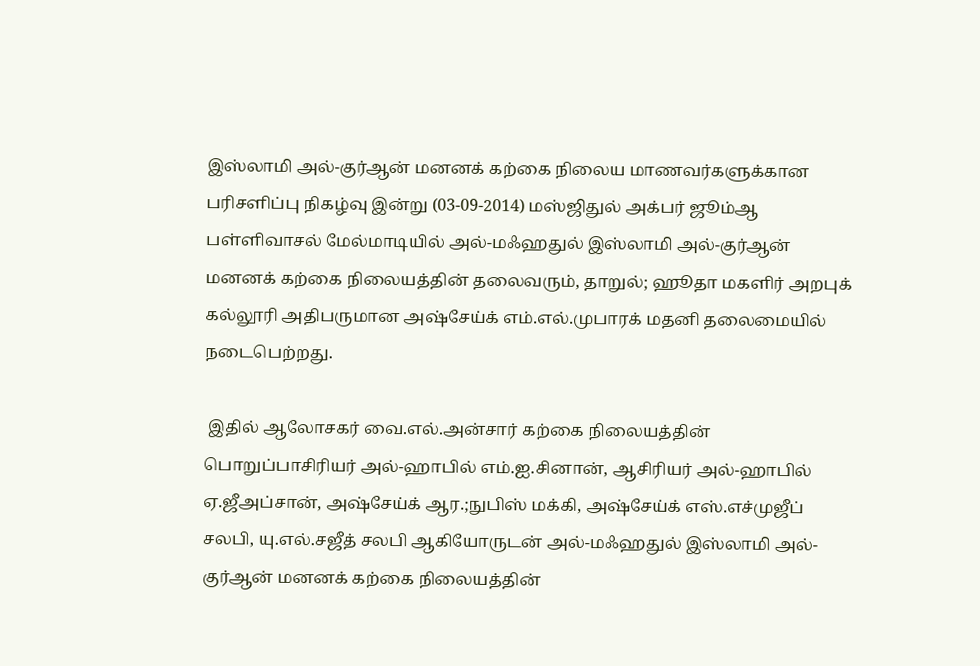இஸ்லாமி அல்-குர்ஆன் மனனக் கற்கை நிலைய மாணவர்களுக்கான பரிசளிப்பு நிகழ்வு இன்று (03-09-2014) மஸ்ஜிதுல் அக்பர் ஜூம்ஆ பள்ளிவாசல் மேல்மாடியில் அல்-மஃஹதுல் இஸ்லாமி அல்-குர்ஆன் மனனக் கற்கை நிலையத்தின் தலைவரும், தாறுல்; ஹூதா மகளிர் அறபுக் கல்லூரி அதிபருமான அஷ்சேய்க் எம்.எல்.முபாரக் மதனி தலைமையில் நடைபெற்றது.

 இதில் ஆலோசகர் வை.எல்.அன்சார் கற்கை நிலையத்தின் பொறுப்பாசிரியர் அல்-ஹாபில் எம்.ஐ.சினான், ஆசிரியர் அல்-ஹாபில் ஏ.ஜீஅப்சான், அஷ்சேய்க் ஆர.;நுபிஸ் மக்கி, அஷ்சேய்க் எஸ்.எச்முஜீப் சலபி, யு.எல்.சஜீத் சலபி ஆகியோருடன் அல்-மஃஹதுல் இஸ்லாமி அல்-குர்ஆன் மனனக் கற்கை நிலையத்தின்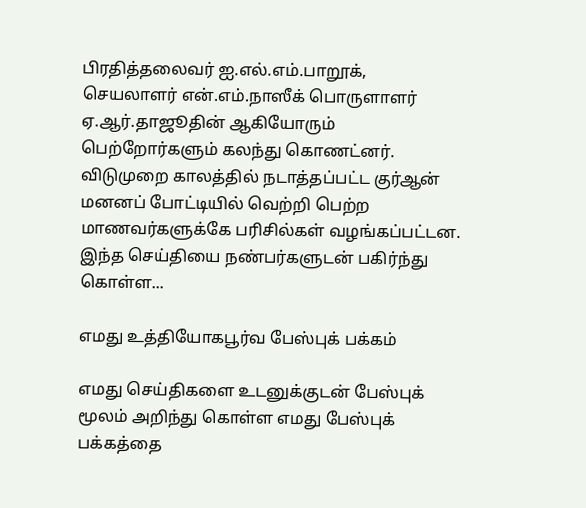பிரதித்தலைவர் ஐ.எல்.எம்.பாறூக், செயலாளர் என்.எம்.நாஸீக் பொருளாளர் ஏ.ஆர்.தாஜூதின் ஆகியோரும் பெற்றோர்களும் கலந்து கொணட்னர். விடுமுறை காலத்தில் நடாத்தப்பட்ட குர்ஆன் மனனப் போட்டியில் வெற்றி பெற்ற மாணவர்களுக்கே பரிசில்கள் வழங்கப்பட்டன.
இந்த செய்தியை நண்பர்களுடன் பகிர்ந்து கொள்ள...

எமது உத்தியோகபூர்வ பேஸ்புக் பக்கம்

எமது செய்திகளை உடனுக்குடன் பேஸ்புக் மூலம் அறிந்து கொள்ள எமது பேஸ்புக் பக்கத்தை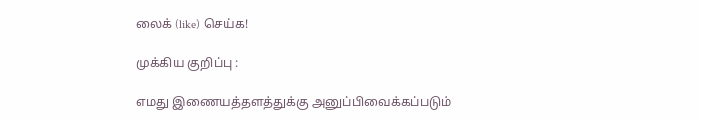லைக் (like) செய்க!

முக்கிய குறிப்பு :

எமது இணையத்தளத்துக்கு அனுப்பிவைக்கப்படும்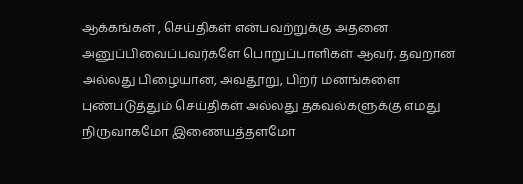ஆக்கங்கள் , செய்திகள் என்பவற்றுக்கு அதனை அனுப்பிவைப்பவர்களே பொறுப்பாளிகள் ஆவர். தவறான அல்லது பிழையான, அவதூறு, பிறர் மனங்களை புண்படுத்தும் செய்திகள் அல்லது தகவல்களுக்கு எமது நிருவாகமோ இணையத்தளமோ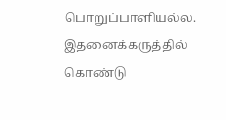பொறுப்பாளியல்ல. இதனைக்கருத்தில் கொண்டு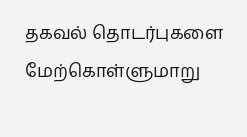தகவல் தொடர்புகளை மேற்கொள்ளுமாறு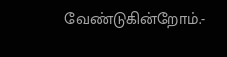வேண்டுகின்றோம்.-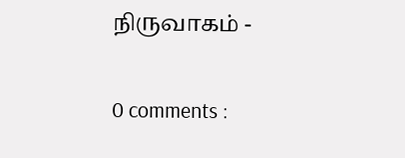நிருவாகம் -

0 comments :